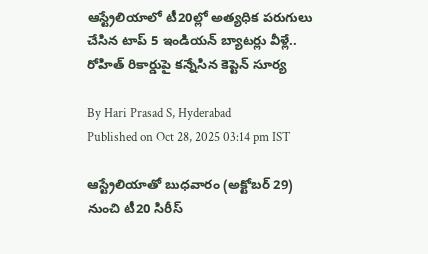ఆస్ట్రేలియాలో టీ20ల్లో అత్యధిక పరుగులు చేసిన టాప్ 5 ఇండియన్ బ్యాటర్లు వీళ్లే.. రోహిత్ రికార్డుపై కన్నేసిన కెప్టెన్ సూర్య

By Hari Prasad S, Hyderabad
Published on Oct 28, 2025 03:14 pm IST

ఆస్ట్రేలియాతో బుధవారం (అక్టోబర్ 29) నుంచి టీ20 సిరీస్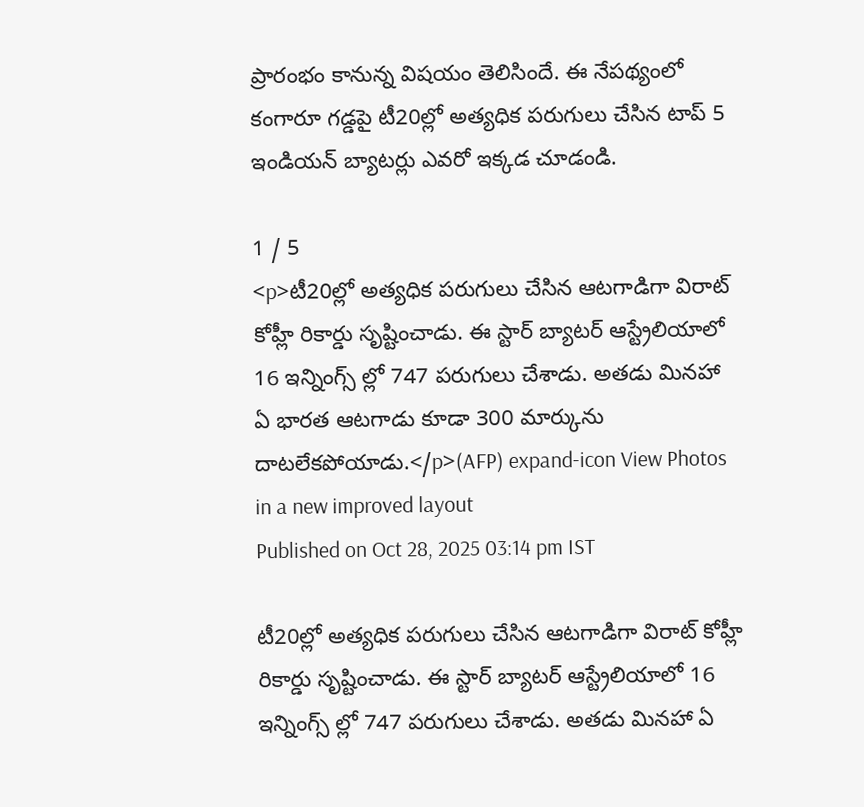ప్రారంభం కానున్న విషయం తెలిసిందే. ఈ నేపథ్యంలో కంగారూ గడ్డపై టీ20ల్లో అత్యధిక పరుగులు చేసిన టాప్ 5 ఇండియన్ బ్యాటర్లు ఎవరో ఇక్కడ చూడండి.

1 / 5
<p>టీ20ల్లో అత్యధిక పరుగులు చేసిన ఆటగాడిగా విరాట్ కోహ్లీ రికార్డు సృష్టించాడు. ఈ స్టార్ బ్యాటర్ ఆస్ట్రేలియాలో 16 ఇన్నింగ్స్ ల్లో 747 పరుగులు చేశాడు. అతడు మినహా ఏ భారత ఆటగాడు కూడా 300 మార్కును దాటలేకపోయాడు.</p>(AFP) expand-icon View Photos in a new improved layout
Published on Oct 28, 2025 03:14 pm IST

టీ20ల్లో అత్యధిక పరుగులు చేసిన ఆటగాడిగా విరాట్ కోహ్లీ రికార్డు సృష్టించాడు. ఈ స్టార్ బ్యాటర్ ఆస్ట్రేలియాలో 16 ఇన్నింగ్స్ ల్లో 747 పరుగులు చేశాడు. అతడు మినహా ఏ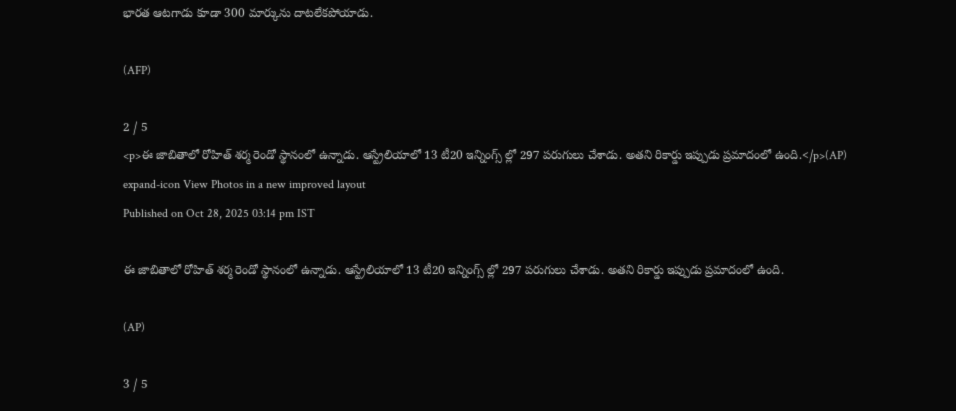భారత ఆటగాడు కూడా 300 మార్కును దాటలేకపోయాడు.

(AFP)

2 / 5
<p>ఈ జాబితాలో రోహిత్ శర్మ రెండో స్థానంలో ఉన్నాడు. ఆస్ట్రేలియాలో 13 టీ20 ఇన్నింగ్స్ ల్లో 297 పరుగులు చేశాడు. అతని రికార్డు ఇప్పుడు ప్రమాదంలో ఉంది.</p>(AP) expand-icon View Photos in a new improved layout
Published on Oct 28, 2025 03:14 pm IST

ఈ జాబితాలో రోహిత్ శర్మ రెండో స్థానంలో ఉన్నాడు. ఆస్ట్రేలియాలో 13 టీ20 ఇన్నింగ్స్ ల్లో 297 పరుగులు చేశాడు. అతని రికార్డు ఇప్పుడు ప్రమాదంలో ఉంది.

(AP)

3 / 5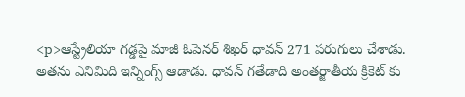<p>ఆస్ట్రేలియా గడ్డపై మాజీ ఓపెనర్ శిఖర్ ధావన్ 271 పరుగులు చేశాడు. అతను ఎనిమిది ఇన్నింగ్స్ ఆడాడు. ధావన్ గతేడాది అంతర్జాతీయ క్రికెట్ కు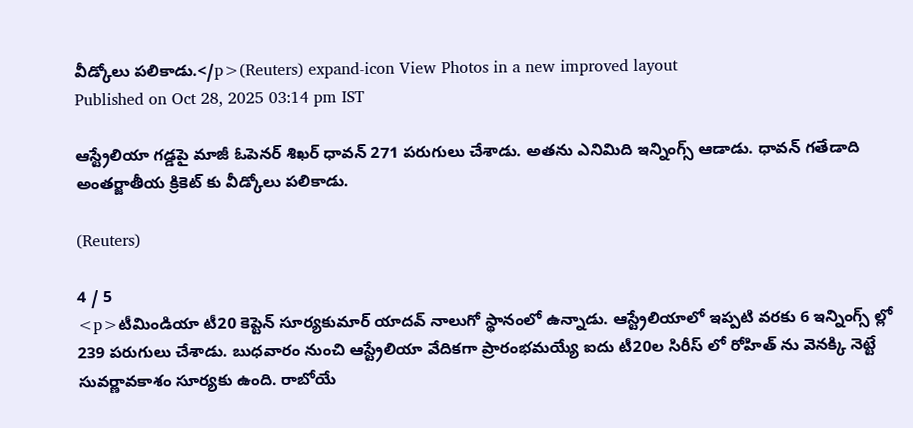వీడ్కోలు పలికాడు.</p>(Reuters) expand-icon View Photos in a new improved layout
Published on Oct 28, 2025 03:14 pm IST

ఆస్ట్రేలియా గడ్డపై మాజీ ఓపెనర్ శిఖర్ ధావన్ 271 పరుగులు చేశాడు. అతను ఎనిమిది ఇన్నింగ్స్ ఆడాడు. ధావన్ గతేడాది అంతర్జాతీయ క్రికెట్ కు వీడ్కోలు పలికాడు.

(Reuters)

4 / 5
<p>టీమిండియా టీ20 కెప్టెన్ సూర్యకుమార్ యాదవ్ నాలుగో స్థానంలో ఉన్నాడు. ఆస్ట్రేలియాలో ఇప్పటి వరకు 6 ఇన్నింగ్స్ ల్లో 239 పరుగులు చేశాడు. బుధవారం నుంచి ఆస్ట్రేలియా వేదికగా ప్రారంభమయ్యే ఐదు టీ20ల సిరీస్ లో రోహిత్ ను వెనక్కి నెట్టే సువర్ణావకాశం సూర్యకు ఉంది. రాబోయే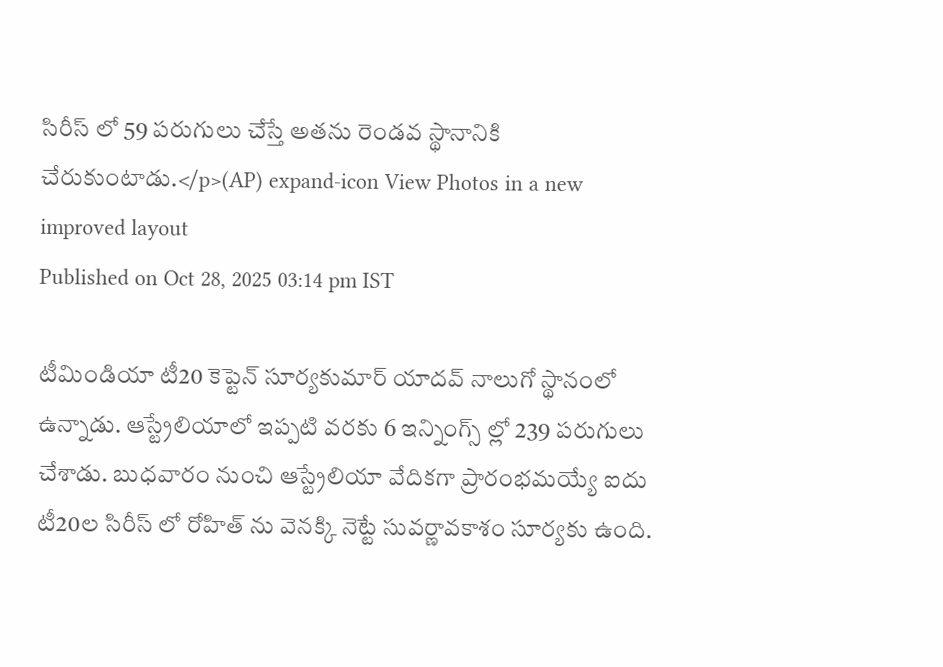సిరీస్ లో 59 పరుగులు చేస్తే అతను రెండవ స్థానానికి చేరుకుంటాడు.</p>(AP) expand-icon View Photos in a new improved layout
Published on Oct 28, 2025 03:14 pm IST

టీమిండియా టీ20 కెప్టెన్ సూర్యకుమార్ యాదవ్ నాలుగో స్థానంలో ఉన్నాడు. ఆస్ట్రేలియాలో ఇప్పటి వరకు 6 ఇన్నింగ్స్ ల్లో 239 పరుగులు చేశాడు. బుధవారం నుంచి ఆస్ట్రేలియా వేదికగా ప్రారంభమయ్యే ఐదు టీ20ల సిరీస్ లో రోహిత్ ను వెనక్కి నెట్టే సువర్ణావకాశం సూర్యకు ఉంది.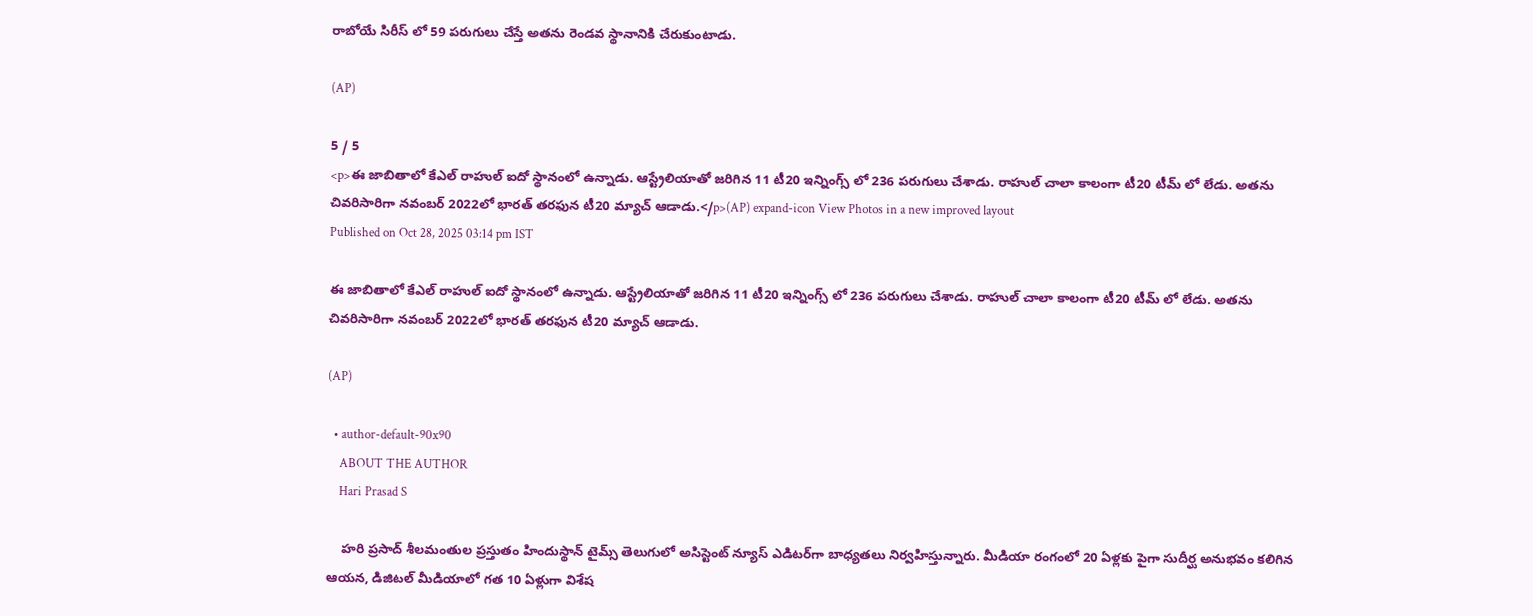రాబోయే సిరీస్ లో 59 పరుగులు చేస్తే అతను రెండవ స్థానానికి చేరుకుంటాడు.

(AP)

5 / 5
<p>ఈ జాబితాలో కేఎల్ రాహుల్ ఐదో స్థానంలో ఉన్నాడు. ఆస్ట్రేలియాతో జరిగిన 11 టీ20 ఇన్నింగ్స్ లో 236 పరుగులు చేశాడు. రాహుల్ చాలా కాలంగా టీ20 టీమ్ లో లేడు. అతను చివరిసారిగా నవంబర్ 2022లో భారత్ తరఫున టీ20 మ్యాచ్ ఆడాడు.</p>(AP) expand-icon View Photos in a new improved layout
Published on Oct 28, 2025 03:14 pm IST

ఈ జాబితాలో కేఎల్ రాహుల్ ఐదో స్థానంలో ఉన్నాడు. ఆస్ట్రేలియాతో జరిగిన 11 టీ20 ఇన్నింగ్స్ లో 236 పరుగులు చేశాడు. రాహుల్ చాలా కాలంగా టీ20 టీమ్ లో లేడు. అతను చివరిసారిగా నవంబర్ 2022లో భారత్ తరఫున టీ20 మ్యాచ్ ఆడాడు.

(AP)

  • author-default-90x90
    ABOUT THE AUTHOR
    Hari Prasad S

    హరి ప్రసాద్ శీలమంతుల ప్రస్తుతం హిందుస్థాన్ టైమ్స్ తెలుగులో అసిస్టెంట్ న్యూస్ ఎడిటర్‌గా బాధ్యతలు నిర్వహిస్తున్నారు. మీడియా రంగంలో 20 ఏళ్లకు పైగా సుదీర్ఘ అనుభవం కలిగిన ఆయన, డిజిటల్ మీడియాలో గత 10 ఏళ్లుగా విశేష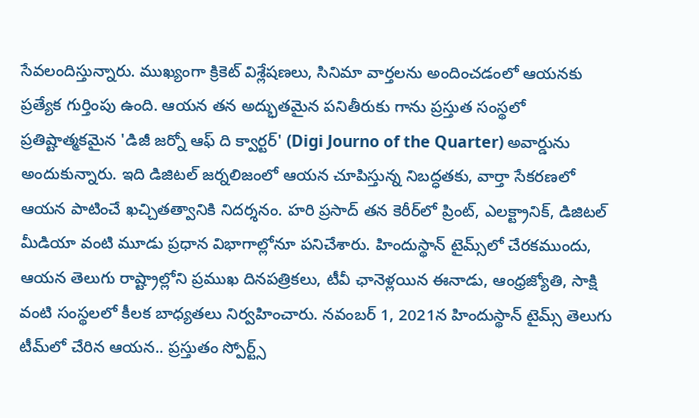సేవలందిస్తున్నారు. ముఖ్యంగా క్రికెట్ విశ్లేషణలు, సినిమా వార్తలను అందించడంలో ఆయనకు ప్రత్యేక గుర్తింపు ఉంది. ఆయన తన అద్భుతమైన పనితీరుకు గాను ప్రస్తుత సంస్థలో ప్రతిష్టాత్మకమైన 'డిజీ జర్నో ఆఫ్ ది క్వార్టర్' (Digi Journo of the Quarter) అవార్డును అందుకున్నారు. ఇది డిజిటల్ జర్నలిజంలో ఆయన చూపిస్తున్న నిబద్ధతకు, వార్తా సేకరణలో ఆయన పాటించే ఖచ్చితత్వానికి నిదర్శనం. హరి ప్రసాద్ తన కెరీర్‌లో ప్రింట్, ఎలక్ట్రానిక్, డిజిటల్ మీడియా వంటి మూడు ప్రధాన విభాగాల్లోనూ పనిచేశారు. హిందుస్థాన్ టైమ్స్‌లో చేరకముందు, ఆయన తెలుగు రాష్ట్రాల్లోని ప్రముఖ దినపత్రికలు, టీవీ ఛానెళ్లయిన ఈనాడు, ఆంధ్రజ్యోతి, సాక్షి వంటి సంస్థలలో కీలక బాధ్యతలు నిర్వహించారు. నవంబర్ 1, 2021న హిందుస్థాన్ టైమ్స్ తెలుగు టీమ్‌లో చేరిన ఆయన.. ప్రస్తుతం స్పోర్ట్స్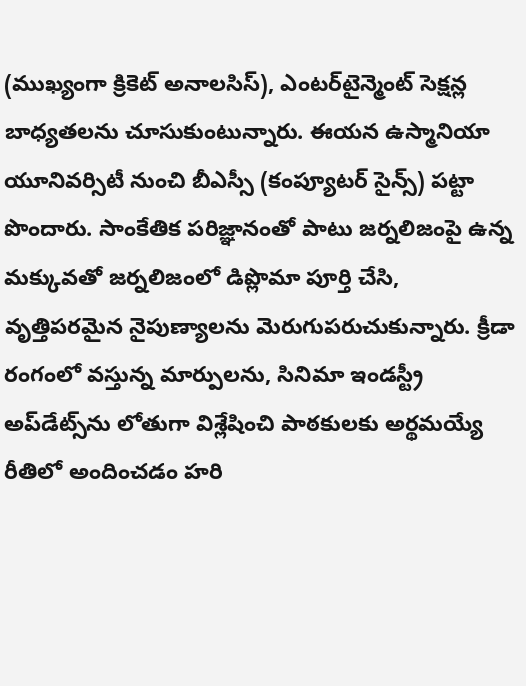(ముఖ్యంగా క్రికెట్ అనాలసిస్), ఎంటర్‌టైన్మెంట్ సెక్షన్ల బాధ్యతలను చూసుకుంటున్నారు. ఈయన ఉస్మానియా యూనివర్సిటీ నుంచి బీఎస్సీ (కంప్యూటర్ సైన్స్) పట్టా పొందారు. సాంకేతిక పరిజ్ఞానంతో పాటు జర్నలిజంపై ఉన్న మక్కువతో జర్నలిజంలో డిప్లొమా పూర్తి చేసి, వృత్తిపరమైన నైపుణ్యాలను మెరుగుపరుచుకున్నారు. క్రీడా రంగంలో వస్తున్న మార్పులను, సినిమా ఇండస్ట్రీ అప్‌డేట్స్‌ను లోతుగా విశ్లేషించి పాఠకులకు అర్థమయ్యే రీతిలో అందించడం హరి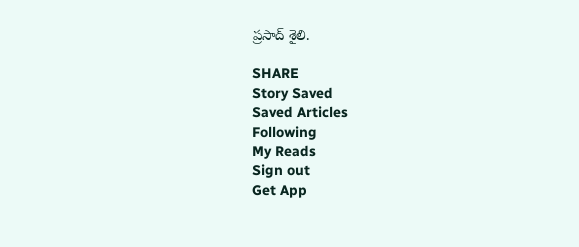ప్రసాద్ శైలి.

SHARE
Story Saved
Saved Articles
Following
My Reads
Sign out
Get App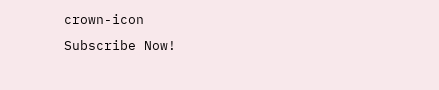crown-icon
Subscribe Now!